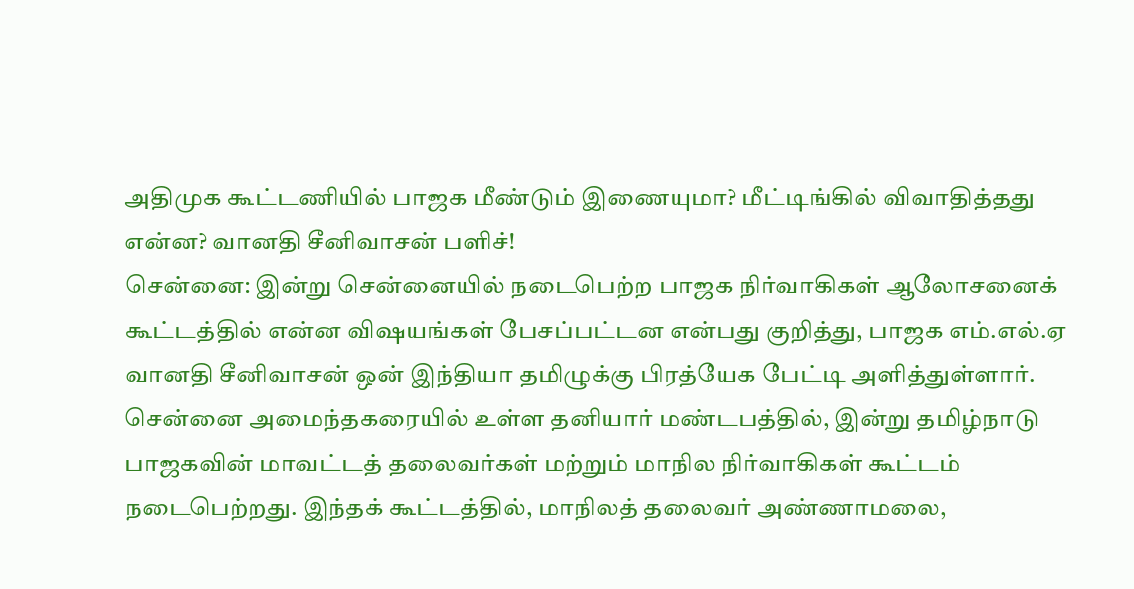அதிமுக கூட்டணியில் பாஜக மீண்டும் இணையுமா? மீட்டிங்கில் விவாதித்தது என்ன? வானதி சீனிவாசன் பளிச்!
சென்னை: இன்று சென்னையில் நடைபெற்ற பாஜக நிர்வாகிகள் ஆலோசனைக் கூட்டத்தில் என்ன விஷயங்கள் பேசப்பட்டன என்பது குறித்து, பாஜக எம்.எல்.ஏ வானதி சீனிவாசன் ஒன் இந்தியா தமிழுக்கு பிரத்யேக பேட்டி அளித்துள்ளார்.
சென்னை அமைந்தகரையில் உள்ள தனியார் மண்டபத்தில், இன்று தமிழ்நாடு பாஜகவின் மாவட்டத் தலைவர்கள் மற்றும் மாநில நிர்வாகிகள் கூட்டம் நடைபெற்றது. இந்தக் கூட்டத்தில், மாநிலத் தலைவர் அண்ணாமலை,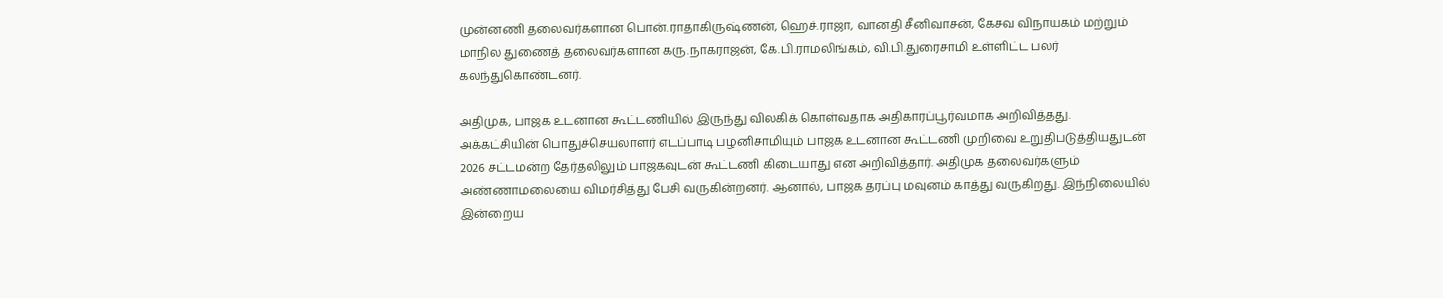முன்னணி தலைவர்களான பொன்.ராதாகிருஷ்ணன், ஹெச்.ராஜா, வானதி சீனிவாசன், கேசவ விநாயகம் மற்றும் மாநில துணைத் தலைவர்களான கரு.நாகராஜன், கே.பி.ராமலிங்கம், வி.பி.துரைசாமி உள்ளிட்ட பலர் கலந்துகொண்டனர்.

அதிமுக, பாஜக உடனான கூட்டணியில் இருந்து விலகிக் கொள்வதாக அதிகாரப்பூர்வமாக அறிவித்தது. அக்கட்சியின் பொதுச்செயலாளர் எடப்பாடி பழனிசாமியும் பாஜக உடனான கூட்டணி முறிவை உறுதிபடுத்தியதுடன் 2026 சட்டமன்ற தேர்தலிலும் பாஜகவுடன் கூட்டணி கிடையாது என அறிவித்தார். அதிமுக தலைவர்களும் அண்ணாமலையை விமர்சித்து பேசி வருகின்றனர். ஆனால், பாஜக தரப்பு மவுனம் காத்து வருகிறது. இந்நிலையில் இன்றைய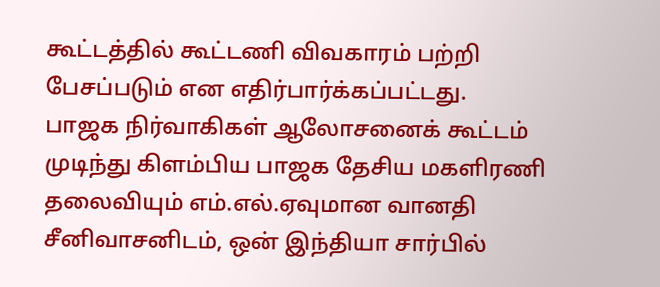கூட்டத்தில் கூட்டணி விவகாரம் பற்றி பேசப்படும் என எதிர்பார்க்கப்பட்டது.
பாஜக நிர்வாகிகள் ஆலோசனைக் கூட்டம் முடிந்து கிளம்பிய பாஜக தேசிய மகளிரணி தலைவியும் எம்.எல்.ஏவுமான வானதி சீனிவாசனிடம், ஒன் இந்தியா சார்பில்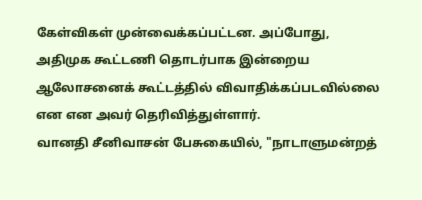கேள்விகள் முன்வைக்கப்பட்டன. அப்போது, அதிமுக கூட்டணி தொடர்பாக இன்றைய ஆலோசனைக் கூட்டத்தில் விவாதிக்கப்படவில்லை என என அவர் தெரிவித்துள்ளார்.
வானதி சீனிவாசன் பேசுகையில், "நாடாளுமன்றத்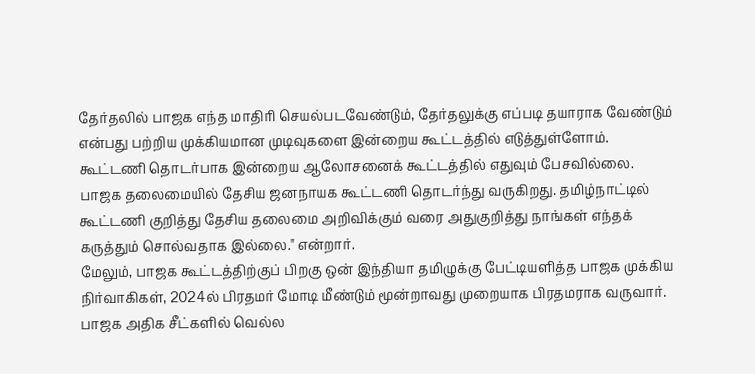தேர்தலில் பாஜக எந்த மாதிரி செயல்படவேண்டும், தேர்தலுக்கு எப்படி தயாராக வேண்டும் என்பது பற்றிய முக்கியமான முடிவுகளை இன்றைய கூட்டத்தில் எடுத்துள்ளோம். கூட்டணி தொடர்பாக இன்றைய ஆலோசனைக் கூட்டத்தில் எதுவும் பேசவில்லை. பாஜக தலைமையில் தேசிய ஜனநாயக கூட்டணி தொடர்ந்து வருகிறது. தமிழ்நாட்டில் கூட்டணி குறித்து தேசிய தலைமை அறிவிக்கும் வரை அதுகுறித்து நாங்கள் எந்தக் கருத்தும் சொல்வதாக இல்லை." என்றார்.
மேலும், பாஜக கூட்டத்திற்குப் பிறகு ஒன் இந்தியா தமிழுக்கு பேட்டியளித்த பாஜக முக்கிய நிர்வாகிகள், 2024ல் பிரதமர் மோடி மீண்டும் மூன்றாவது முறையாக பிரதமராக வருவார். பாஜக அதிக சீட்களில் வெல்ல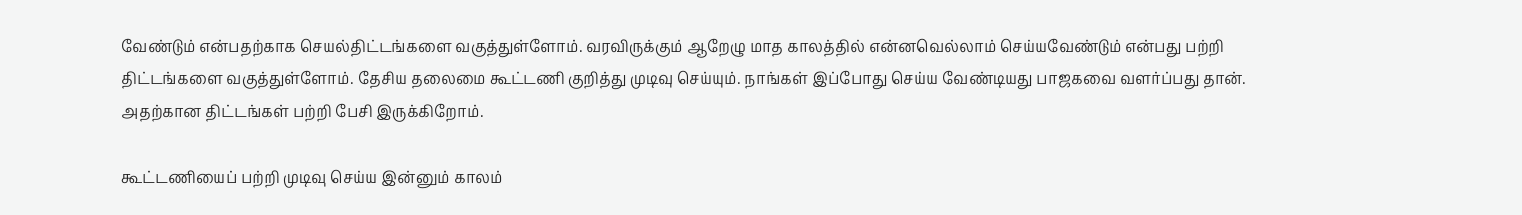வேண்டும் என்பதற்காக செயல்திட்டங்களை வகுத்துள்ளோம். வரவிருக்கும் ஆறேழு மாத காலத்தில் என்னவெல்லாம் செய்யவேண்டும் என்பது பற்றி திட்டங்களை வகுத்துள்ளோம். தேசிய தலைமை கூட்டணி குறித்து முடிவு செய்யும். நாங்கள் இப்போது செய்ய வேண்டியது பாஜகவை வளர்ப்பது தான். அதற்கான திட்டங்கள் பற்றி பேசி இருக்கிறோம்.

கூட்டணியைப் பற்றி முடிவு செய்ய இன்னும் காலம்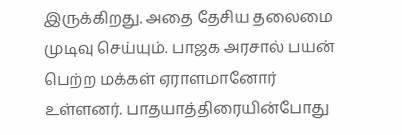இருக்கிறது. அதை தேசிய தலைமை முடிவு செய்யும். பாஜக அரசால் பயன் பெற்ற மக்கள் ஏராளமானோர் உள்ளனர். பாதயாத்திரையின்போது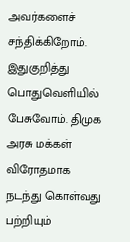அவர்களைச் சந்திக்கிறோம். இதுகுறித்து பொதுவெளியில் பேசுவோம். திமுக அரசு மக்கள் விரோதமாக நடந்து கொள்வது பற்றியும்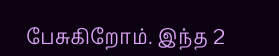பேசுகிறோம். இந்த 2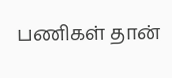பணிகள் தான்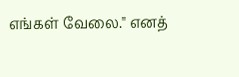எங்கள் வேலை." எனத்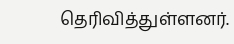தெரிவித்துள்ளனர்.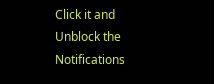Click it and Unblock the Notifications